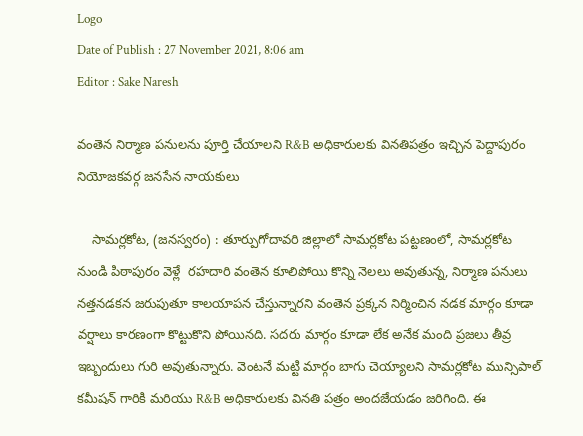Logo
Date of Publish : 27 November 2021, 8:06 am
Editor : Sake Naresh

వంతెన నిర్మాణ పనులను పూర్తి చేయాలని R&B అధికారులకు వినతిపత్రం ఇచ్చిన పెద్దాపురం నియోజకవర్గ జనసేన నాయకులు

    సామర్లకోట, (జనస్వరం) : తూర్పుగోదావరి జిల్లాలో సామర్లకోట పట్టణంలో, సామర్లకోట నుండి పిఠాపురం వెళ్లే  రహదారి వంతెన కూలిపోయి కొన్ని నెలలు అవుతున్న, నిర్మాణ పనులు నత్తనడకన జరుపుతూ కాలయాపన చేస్తున్నారని వంతెన ప్రక్కన నిర్మించిన నడక మార్గం కూడా వర్షాలు కారణంగా కొట్టుకొని పోయినది. సదరు మార్గం కూడా లేక అనేక మంది ప్రజలు తీవ్ర ఇబ్బందులు గురి అవుతున్నారు. వెంటనే మట్టి మార్గం బాగు చెయ్యాలని సామర్లకోట మున్సిపాల్‌ కమీషన్‌ గారికి మరియు R&B అధికారులకు వినతి పత్రం అందజేయడం జరిగింది. ఈ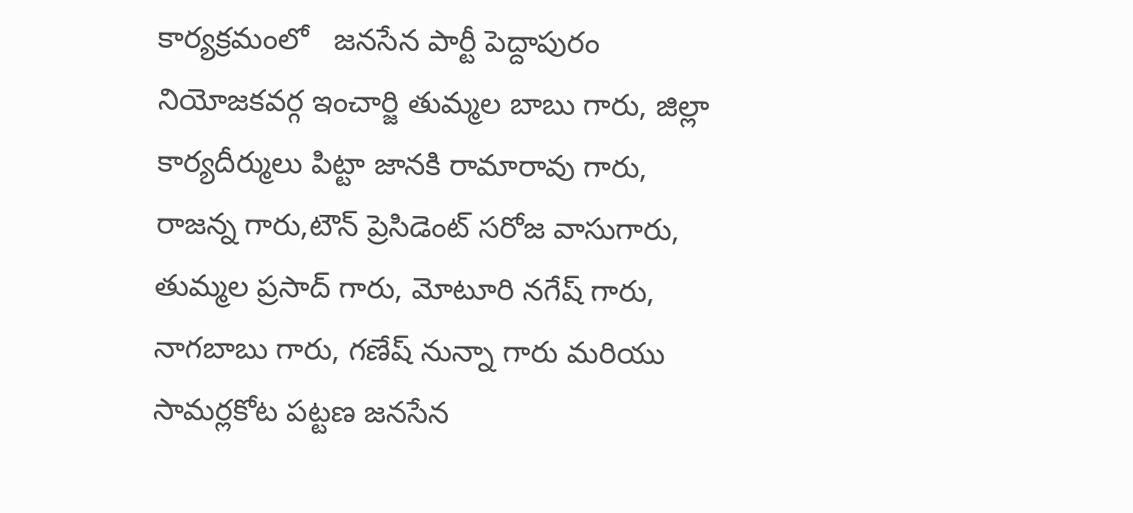కార్యక్రమంలో   జనసేన పార్టీ పెద్దాపురం నియోజకవర్గ ఇంచార్జి తుమ్మల బాబు గారు, జిల్లా కార్యదీర్ములు పిట్టా జానకి రామారావు గారు, రాజన్న గారు,టౌన్‌ ప్రెసిడెంట్‌ సరోజ వాసుగారు, తుమ్మల ప్రసాద్‌ గారు, మోటూరి నగేష్‌ గారు, నాగబాబు గారు, గణేష్‌ నున్నా గారు మరియు సామర్లకోట పట్టణ జనసేన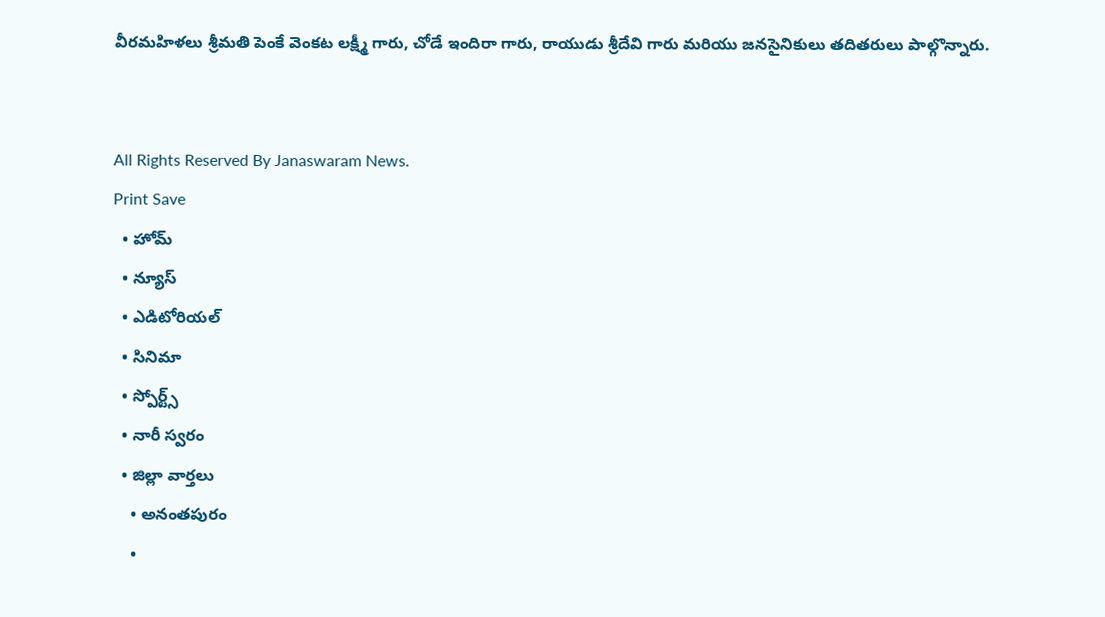వీరమహిళలు శ్రీమతి పెంకే వెంకట లక్ష్మీ గారు, చోడే ఇందిరా గారు, రాయుడు శ్రీదేవి గారు మరియు జనసైనికులు తదితరులు పాల్గొన్నారు.


All Rights Reserved By Janaswaram News.
Print Save
  • హోమ్
  • న్యూస్
  • ఎడిటోరియల్
  • సినిమా
  • స్పోర్ట్స్
  • నారీ స్వరం
  • జిల్లా వార్తలు
    • అనంతపురం
    •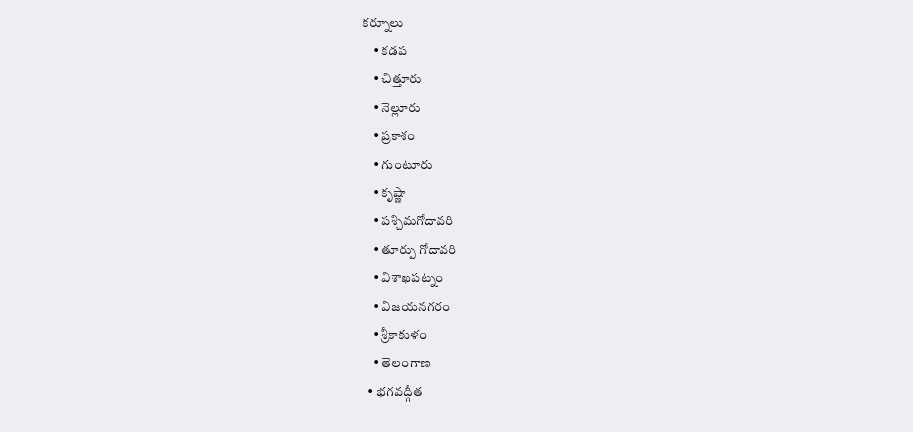కర్నూలు
    • కడప
    • చిత్తూరు
    • నెల్లూరు
    • ప్రకాశం
    • గుంటూరు
    • కృష్ణా
    • పశ్చిమగోదావరి
    • తూర్పు గోదావరి
    • విశాఖపట్నం
    • విజయనగరం
    • శ్రీకాకుళం
    • తెలంగాణ
  • భగవద్గీత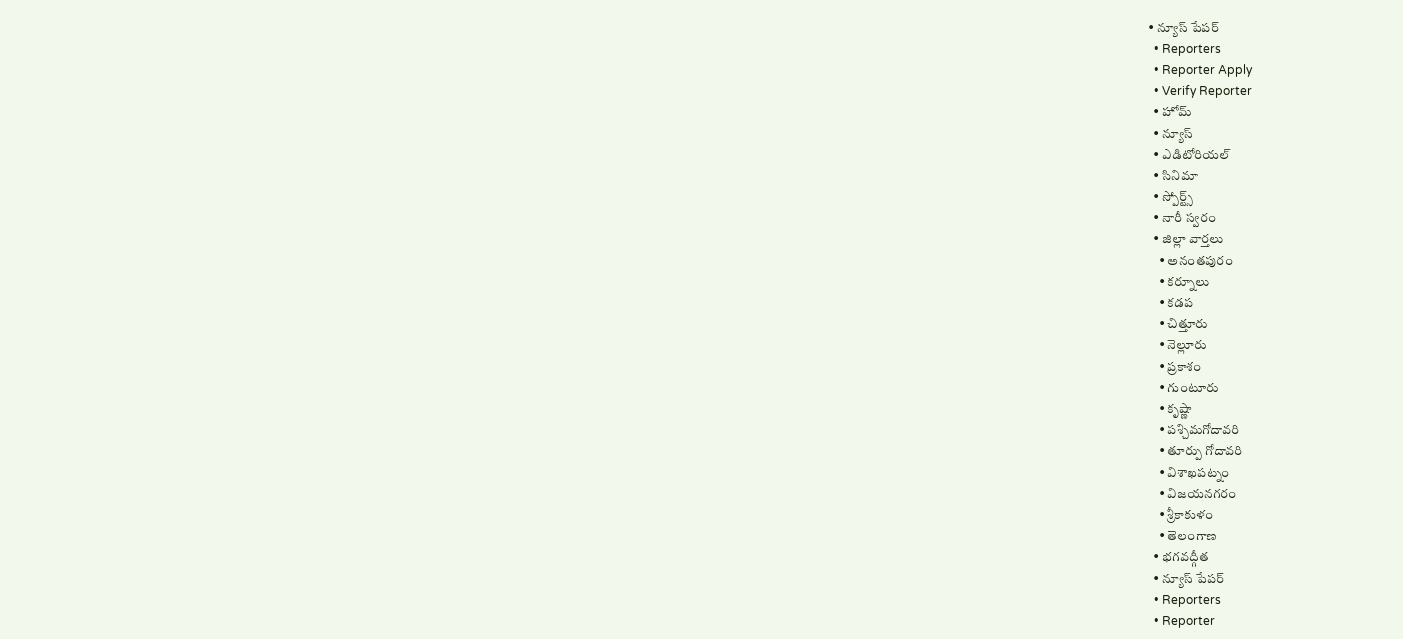• న్యూస్ పేపర్
  • Reporters
  • Reporter Apply
  • Verify Reporter
  • హోమ్
  • న్యూస్
  • ఎడిటోరియల్
  • సినిమా
  • స్పోర్ట్స్
  • నారీ స్వరం
  • జిల్లా వార్తలు
    • అనంతపురం
    • కర్నూలు
    • కడప
    • చిత్తూరు
    • నెల్లూరు
    • ప్రకాశం
    • గుంటూరు
    • కృష్ణా
    • పశ్చిమగోదావరి
    • తూర్పు గోదావరి
    • విశాఖపట్నం
    • విజయనగరం
    • శ్రీకాకుళం
    • తెలంగాణ
  • భగవద్గీత
  • న్యూస్ పేపర్
  • Reporters
  • Reporter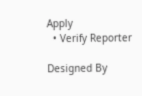Apply
  • Verify Reporter

Designed By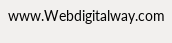www.Webdigitalway.com